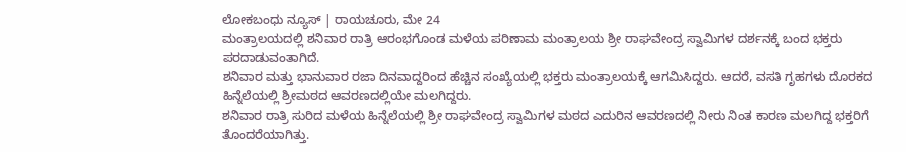ಲೋಕಬಂಧು ನ್ಯೂಸ್ | ರಾಯಚೂರು, ಮೇ 24
ಮಂತ್ರಾಲಯದಲ್ಲಿ ಶನಿವಾರ ರಾತ್ರಿ ಆರಂಭಗೊಂಡ ಮಳೆಯ ಪರಿಣಾಮ ಮಂತ್ರಾಲಯ ಶ್ರೀ ರಾಘವೇಂದ್ರ ಸ್ವಾಮಿಗಳ ದರ್ಶನಕ್ಕೆ ಬಂದ ಭಕ್ತರು ಪರದಾಡುವಂತಾಗಿದೆ.
ಶನಿವಾರ ಮತ್ತು ಭಾನುವಾರ ರಜಾ ದಿನವಾದ್ದರಿಂದ ಹೆಚ್ಚಿನ ಸಂಖ್ಯೆಯಲ್ಲಿ ಭಕ್ತರು ಮಂತ್ರಾಲಯಕ್ಕೆ ಆಗಮಿಸಿದ್ದರು. ಆದರೆ, ವಸತಿ ಗೃಹಗಳು ದೊರಕದ ಹಿನ್ನೆಲೆಯಲ್ಲಿ ಶ್ರೀಮಠದ ಆವರಣದಲ್ಲಿಯೇ ಮಲಗಿದ್ದರು.
ಶನಿವಾರ ರಾತ್ರಿ ಸುರಿದ ಮಳೆಯ ಹಿನ್ನೆಲೆಯಲ್ಲಿ ಶ್ರೀ ರಾಘವೇಂದ್ರ ಸ್ವಾಮಿಗಳ ಮಠದ ಎದುರಿನ ಆವರಣದಲ್ಲಿ ನೀರು ನಿಂತ ಕಾರಣ ಮಲಗಿದ್ದ ಭಕ್ತರಿಗೆ ತೊಂದರೆಯಾಗಿತ್ತು.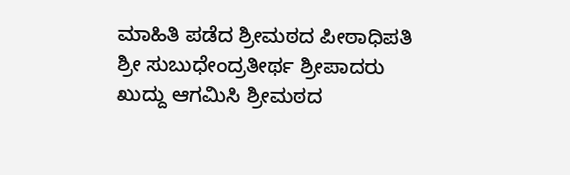ಮಾಹಿತಿ ಪಡೆದ ಶ್ರೀಮಠದ ಪೀಠಾಧಿಪತಿ ಶ್ರೀ ಸುಬುಧೇಂದ್ರತೀರ್ಥ ಶ್ರೀಪಾದರು ಖುದ್ದು ಆಗಮಿಸಿ ಶ್ರೀಮಠದ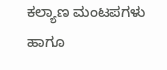ಕಲ್ಯಾಣ ಮಂಟಪಗಳು ಹಾಗೂ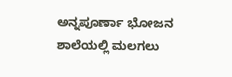ಅನ್ನಪೂರ್ಣಾ ಭೋಜನ ಶಾಲೆಯಲ್ಲಿ ಮಲಗಲು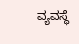ವ್ಯವಸ್ಥೆ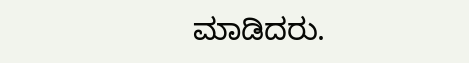ಮಾಡಿದರು.